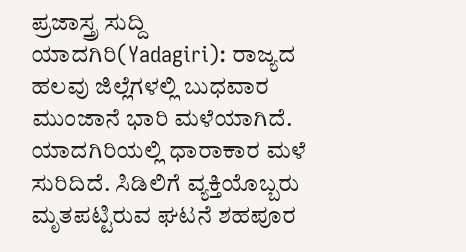ಪ್ರಜಾಸ್ತ್ರ ಸುದ್ದಿ
ಯಾದಗಿರಿ(Yadagiri): ರಾಜ್ಯದ ಹಲವು ಜಿಲ್ಲೆಗಳಲ್ಲಿ ಬುಧವಾರ ಮುಂಜಾನೆ ಭಾರಿ ಮಳೆಯಾಗಿದೆ. ಯಾದಗಿರಿಯಲ್ಲಿ ಧಾರಾಕಾರ ಮಳೆ ಸುರಿದಿದೆ. ಸಿಡಿಲಿಗೆ ವ್ಯಕ್ತಿಯೊಬ್ಬರು ಮೃತಪಟ್ಟಿರುವ ಘಟನೆ ಶಹಪೂರ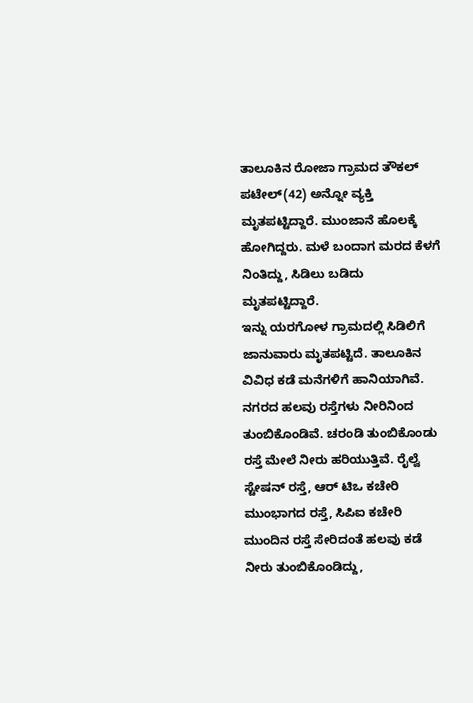ತಾಲೂಕಿನ ರೋಜಾ ಗ್ರಾಮದ ತೌಕಲ್ ಪಟೇಲ್(42) ಅನ್ನೋ ವ್ಯಕ್ತಿ ಮೃತಪಟ್ಟಿದ್ದಾರೆ. ಮುಂಜಾನೆ ಹೊಲಕ್ಕೆ ಹೋಗಿದ್ದರು. ಮಳೆ ಬಂದಾಗ ಮರದ ಕೆಳಗೆ ನಿಂತಿದ್ದು, ಸಿಡಿಲು ಬಡಿದು ಮೃತಪಟ್ಟಿದ್ದಾರೆ.
ಇನ್ನು ಯರಗೋಳ ಗ್ರಾಮದಲ್ಲಿ ಸಿಡಿಲಿಗೆ ಜಾನುವಾರು ಮೃತಪಟ್ಟಿದೆ. ತಾಲೂಕಿನ ವಿವಿಧ ಕಡೆ ಮನೆಗಳಿಗೆ ಹಾನಿಯಾಗಿವೆ. ನಗರದ ಹಲವು ರಸ್ತೆಗಳು ನೀರಿನಿಂದ ತುಂಬಿಕೊಂಡಿವೆ. ಚರಂಡಿ ತುಂಬಿಕೊಂಡು ರಸ್ತೆ ಮೇಲೆ ನೀರು ಹರಿಯುತ್ತಿವೆ. ರೈಲ್ವೆ ಸ್ಟೇಷನ್ ರಸ್ತೆ, ಆರ್ ಟಿಒ ಕಚೇರಿ ಮುಂಭಾಗದ ರಸ್ತೆ, ಸಿಪಿಐ ಕಚೇರಿ ಮುಂದಿನ ರಸ್ತೆ ಸೇರಿದಂತೆ ಹಲವು ಕಡೆ ನೀರು ತುಂಬಿಕೊಂಡಿದ್ದು,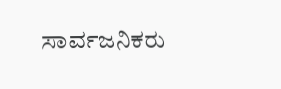ಸಾರ್ವಜನಿಕರು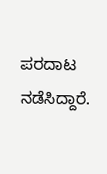ಪರದಾಟ ನಡೆಸಿದ್ದಾರೆ.